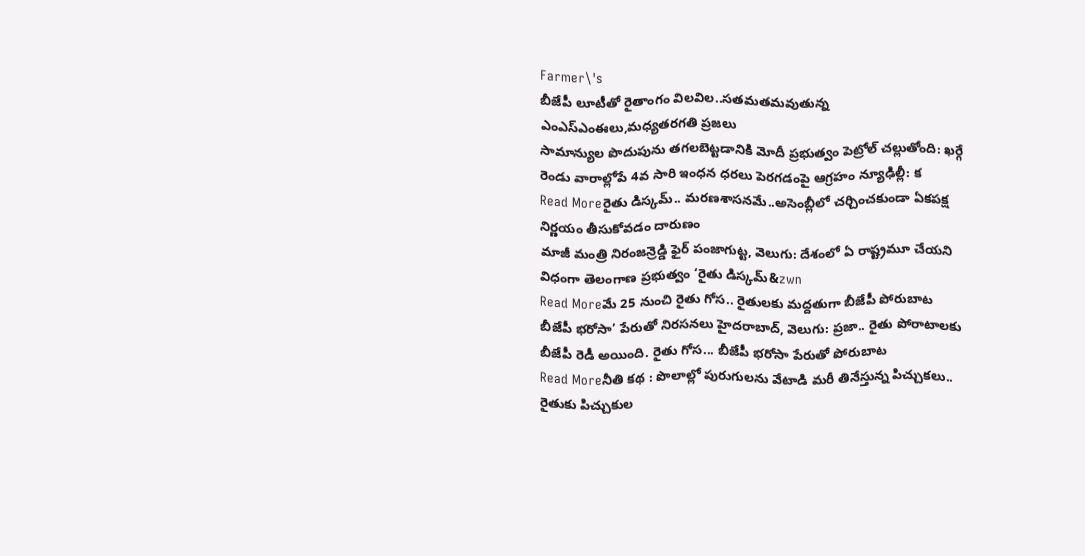Farmer\'s
బీజేపీ లూటీతో రైతాంగం విలవిల..సతమతమవుతున్న ఎంఎస్ఎంఈలు,మధ్యతరగతి ప్రజలు
సామాన్యుల పొదుపును తగలబెట్టడానికి మోదీ ప్రభుత్వం పెట్రోల్ చల్లుతోంది: ఖర్గే రెండు వారాల్లోపే 4వ సారి ఇంధన ధరలు పెరగడంపై ఆగ్రహం న్యూఢిల్లీ: క
Read Moreరైతు డిస్కమ్.. మరణశాసనమే..అసెంబ్లీలో చర్చించకుండా ఏకపక్ష నిర్ణయం తీసుకోవడం దారుణం
మాజీ మంత్రి నిరంజన్రెడ్డి ఫైర్ పంజాగుట్ట, వెలుగు: దేశంలో ఏ రాష్ట్రమూ చేయని విధంగా తెలంగాణ ప్రభుత్వం ‘రైతు డిస్కమ్&zwn
Read Moreమే 25 నుంచి రైతు గోస.. రైతులకు మద్దతుగా బీజేపీ పోరుబాట
బీజేపీ భరోసా’ పేరుతో నిరసనలు హైదరాబాద్, వెలుగు: ప్రజా.. రైతు పోరాటాలకు బీజేపీ రెడీ అయింది. రైతు గోస... బీజేపీ భరోసా పేరుతో పోరుబాట
Read Moreనీతి కథ : పొలాల్లో పురుగులను వేటాడి మరీ తినేస్తున్న పిచ్చుకలు.. రైతుకు పిచ్చుకుల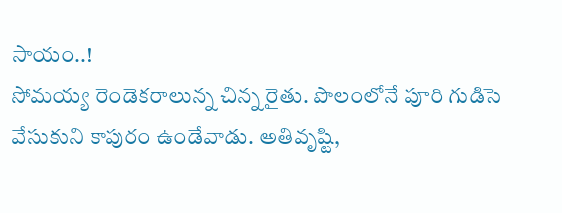సాయం..!
సోమయ్య రెండెకరాలున్న చిన్న రైతు. పొలంలోనే పూరి గుడిసె వేసుకుని కాపురం ఉండేవాడు. అతివృష్టి,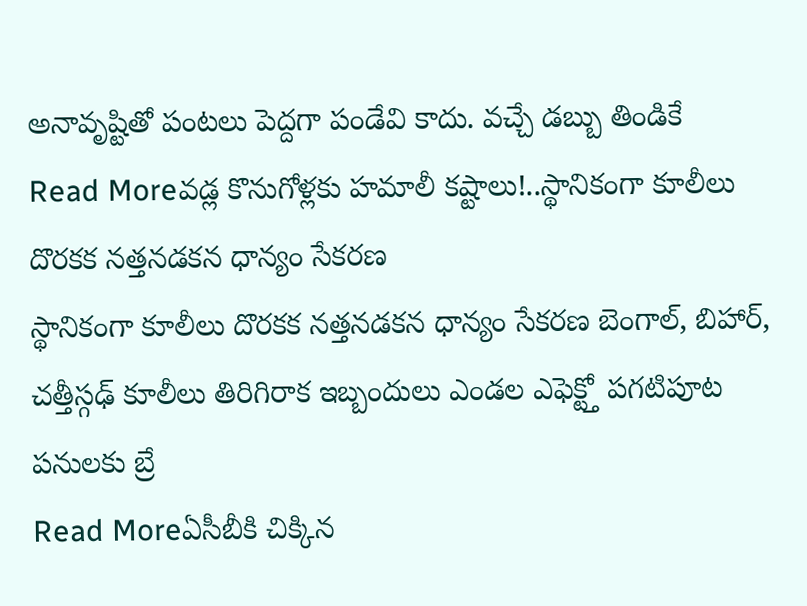అనావృష్టితో పంటలు పెద్దగా పండేవి కాదు. వచ్చే డబ్బు తిండికే
Read Moreవడ్ల కొనుగోళ్లకు హమాలీ కష్టాలు!..స్థానికంగా కూలీలు దొరకక నత్తనడకన ధాన్యం సేకరణ
స్థానికంగా కూలీలు దొరకక నత్తనడకన ధాన్యం సేకరణ బెంగాల్, బిహార్, చత్తీస్గఢ్ కూలీలు తిరిగిరాక ఇబ్బందులు ఎండల ఎఫెక్ట్తో పగటిపూట పనులకు బ్రే
Read Moreఏసీబీకి చిక్కిన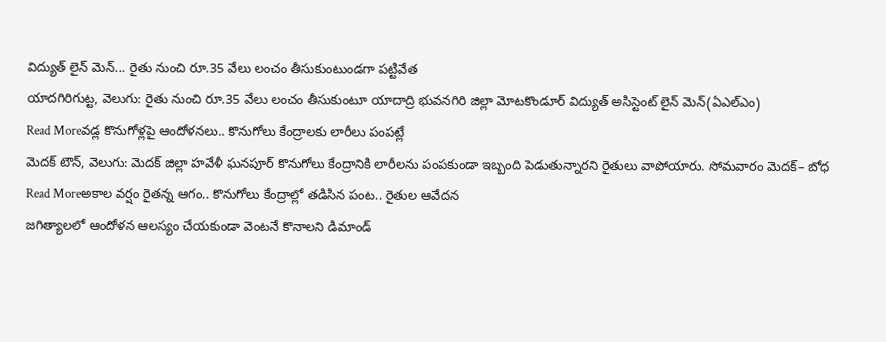విద్యుత్ లైన్ మెన్... రైతు నుంచి రూ.35 వేలు లంచం తీసుకుంటుండగా పట్టివేత
యాదగిరిగుట్ట, వెలుగు: రైతు నుంచి రూ.35 వేలు లంచం తీసుకుంటూ యాదాద్రి భువనగిరి జిల్లా మోటకొండూర్ విద్యుత్ అసిస్టెంట్ లైన్ మెన్(ఏఎల్ఎం)
Read Moreవడ్ల కొనుగోళ్లపై ఆందోళనలు.. కొనుగోలు కేంద్రాలకు లారీలు పంపట్లే
మెదక్ టౌన్, వెలుగు: మెదక్ జిల్లా హవేళీ ఘనపూర్ కొనుగోలు కేంద్రానికి లారీలను పంపకుండా ఇబ్బంది పెడుతున్నారని రైతులు వాపోయారు. సోమవారం మెదక్– బోధ
Read Moreఅకాల వర్షం రైతన్న ఆగం.. కొనుగోలు కేంద్రాల్లో తడిసిన పంట.. రైతుల ఆవేదన
జగిత్యాలలో ఆందోళన ఆలస్యం చేయకుండా వెంటనే కొనాలని డిమాండ్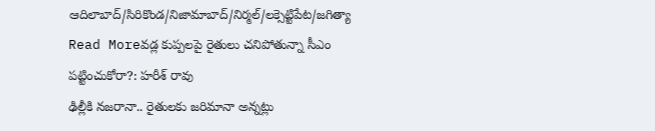ఆదిలాబాద్/సిరికొండ/నిజామాబాద్/నిర్మల్/లక్సెట్టిపేట/జగిత్యా
Read Moreవడ్ల కుప్పలపై రైతులు చనిపోతున్నా సీఎం పట్టించుకోరా?: హరీశ్ రావు
ఢిల్లీకి నజరానా.. రైతులకు జరిమానా అన్నట్లు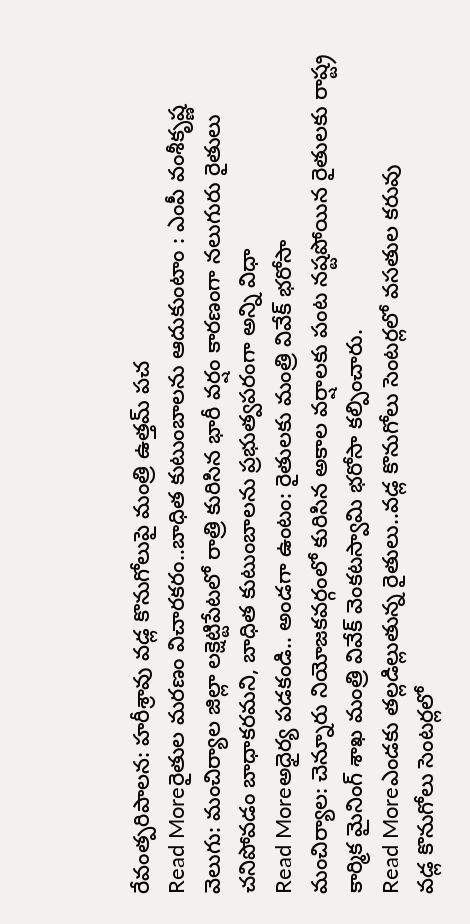రేవంత్పరిపాలన: హరీశ్రావు వడ్ల కొనుగోలుపై మంత్రి ఉత్తమ్ పచ
Read Moreరైతుల మరణం విచారకరం..బాధిత కుటుంబాలను ఆదుకుంటాం : ఎంపీ వంశీకృష్ణ
వెలుగు: మంచిర్యాల జిల్లా లక్షెట్టిపేటలో రాత్రి కురిసిన భారీ వర్షం కారణంగా నలుగురు రైతులు చనిపోవడం బాధాకరమని, బాధిత కుటుంబాలను ప్రభుత్వపరంగా అన్ని విధా
Read Moreఅధైర్య పడకండి.. అండగా ఉంటం: రైతులకు మంత్రి వివేక్ భరోసా
మంచిర్యాల: చెన్నూరు నియోజకవర్గంలో కురిసిన అకాల వర్షాలకు పంట నష్టపోయిన రైతులకు రాష్ట్ర కార్మిక మైనింగ్ శాఖ మంత్రి వివేక్ వెంకటస్వామి భరోసా కల్పించారు.
Read Moreఎండకు తల్లడిల్లుతున్న రైతులు..వడ్ల కొనుగోలు సెంటర్లలో వసతుల కరువు
వడ్ల కొనుగోలు సెంటర్లలో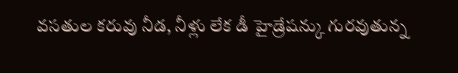వసతుల కరువు నీడ, నీళ్లు లేక డీ హైడ్రేషన్కు గురవుతున్న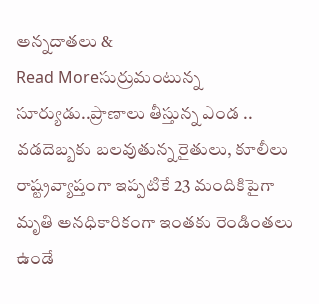అన్నదాతలు &
Read Moreసుర్రుమంటున్న సూర్యుడు..ప్రాణాలు తీస్తున్న ఎండ .. వడదెబ్బకు బలవుతున్న రైతులు, కూలీలు
రాష్ట్రవ్యాప్తంగా ఇప్పటికే 23 మందికిపైగా మృతి అనధికారికంగా ఇంతకు రెండింతలు ఉండే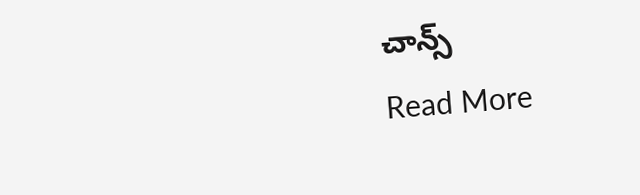చాన్స్
Read More